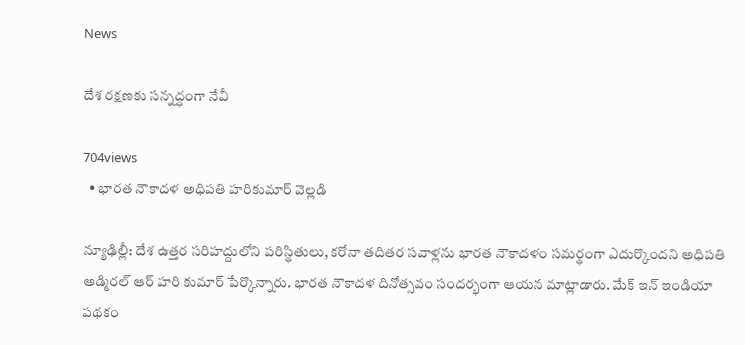News

దేశ రక్షణకు సన్నద్ధంగా నేవీ

704views
  • భారత నౌకాదళ అధిపతి హరికుమార్ వెల్ల‌డి

న్యూఢిల్లీ: దేశ ఉత్తర సరిహద్దులోని పరిస్థితులు, కరోనా తదితర సవాళ్లను భారత నౌకాదళం సమర్థంగా ఎదుర్కొందని అధిపతి అడ్మిరల్ ఆర్ హరి కుమార్ పేర్కొన్నారు. భారత నౌకాదళ దినోత్సవం సందర్భంగా ఆయన మాట్లాడారు. మేక్ ఇన్ ఇండియా పథకం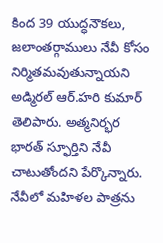కింద 39 యుద్ధనౌకలు, జలాంతర్గాములు నేవీ కోసం నిర్మితమవుతున్నాయని అడ్మిరల్ ఆర్.హరి కుమార్ తెలిపారు. అత్మనిర్భర భారత్ స్ఫూర్తిని నేవీ చాటుతోందని పేర్కొన్నారు. నేవీలో మహిళల పాత్రను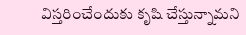విస్తరించేందుకు కృషి చేస్తున్నామని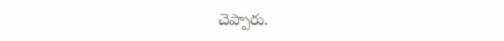చెప్పారు.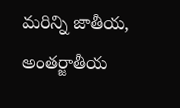మరిన్ని జాతీయ, అంతర్జాతీయ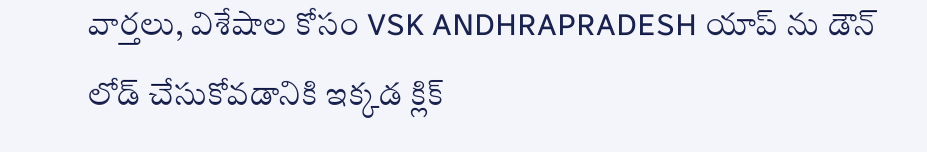వార్తలు, విశేషాల కోసం VSK ANDHRAPRADESH యాప్ ను డౌన్ లోడ్ చేసుకోవడానికి ఇక్కడ క్లిక్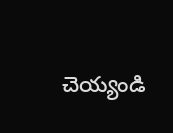చెయ్యండి